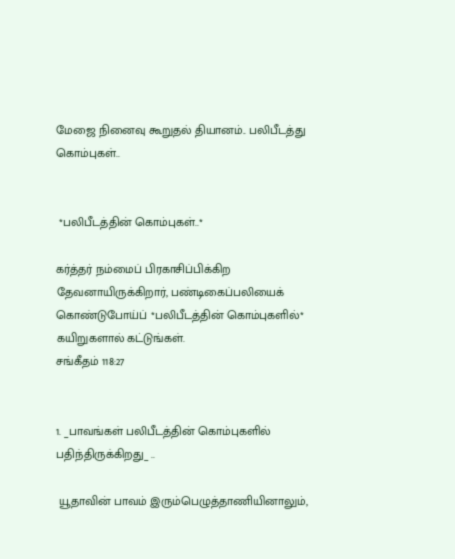மேஜை நினைவு கூறுதல் தியானம்.. பலிபீடத்து கொம்புகள்..


 *பலிபீடத்தின் கொம்புகள்..*

கர்த்தர் நம்மைப் பிரகாசிப்பிக்கிற தேவனாயிருக்கிறார், பண்டிகைப்பலியைக் கொண்டுபோய்ப் *பலிபீடத்தின் கொம்புகளில்* கயிறுகளால் கட்டுங்கள்.
சங்கீதம் 118:27


1. _பாவங்கள் பலிபீடத்தின் கொம்புகளில் பதிந்திருக்கிறது_ ..

 யூதாவின் பாவம் இரும்பெழுத்தாணியினாலும்,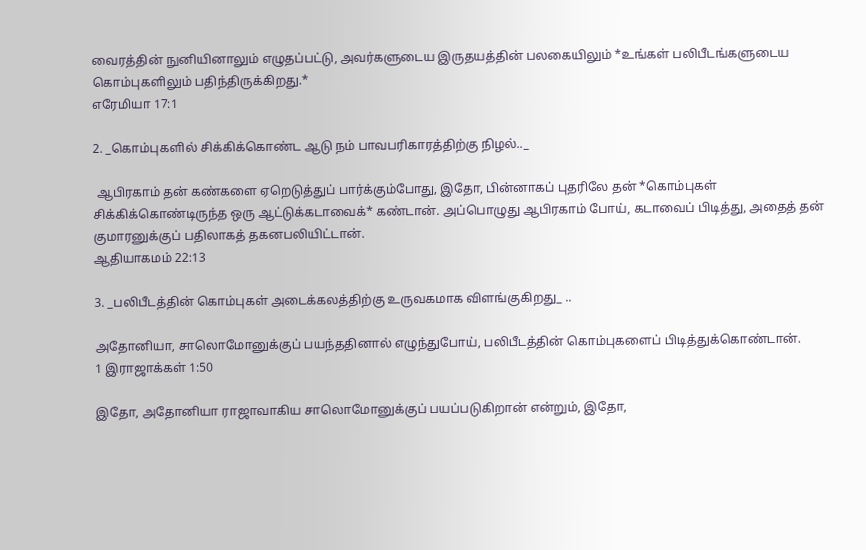வைரத்தின் நுனியினாலும் எழுதப்பட்டு, அவர்களுடைய இருதயத்தின் பலகையிலும் *உங்கள் பலிபீடங்களுடைய கொம்புகளிலும் பதிந்திருக்கிறது.*
எரேமியா 17:1

2. _கொம்புகளில் சிக்கிக்கொண்ட ஆடு நம் பாவபரிகாரத்திற்கு நிழல்.._

 ஆபிரகாம் தன் கண்களை ஏறெடுத்துப் பார்க்கும்போது, இதோ, பின்னாகப் புதரிலே தன் *கொம்புகள் சிக்கிக்கொண்டிருந்த ஒரு ஆட்டுக்கடாவைக்* கண்டான். அப்பொழுது ஆபிரகாம் போய், கடாவைப் பிடித்து, அதைத் தன் குமாரனுக்குப் பதிலாகத் தகனபலியிட்டான்.
ஆதியாகமம் 22:13

3. _பலிபீடத்தின் கொம்புகள் அடைக்கலத்திற்கு உருவகமாக விளங்குகிறது_ ..

அதோனியா, சாலொமோனுக்குப் பயந்ததினால் எழுந்துபோய், பலிபீடத்தின் கொம்புகளைப் பிடித்துக்கொண்டான்.
1 இராஜாக்கள் 1:50

இதோ, அதோனியா ராஜாவாகிய சாலொமோனுக்குப் பயப்படுகிறான் என்றும், இதோ,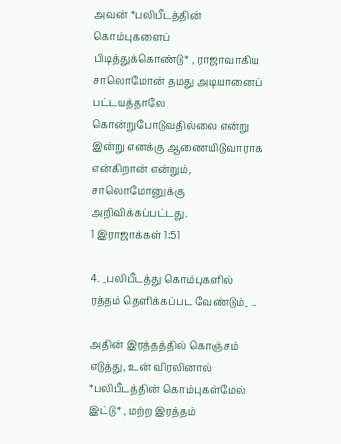அவன் *பலிபீடத்தின் கொம்புகளைப் பிடித்துக்கொண்டு* , ராஜாவாகிய சாலொமோன் தமது அடியானைப் பட்டயத்தாலே கொன்றுபோடுவதில்லை என்று இன்று எனக்கு ஆணையிடுவாராக என்கிறான் என்றும், சாலொமோனுக்கு அறிவிக்கப்பட்டது.
1 இராஜாக்கள் 1:51

4. _பலிபீடத்து கொம்புகளில் ரத்தம் தெளிக்கப்பட வேண்டும்_ ..

அதின் இரத்தத்தில் கொஞ்சம் எடுத்து, உன் விரலினால் *பலிபீடத்தின் கொம்புகள்மேல் இட்டு* , மற்ற இரத்தம்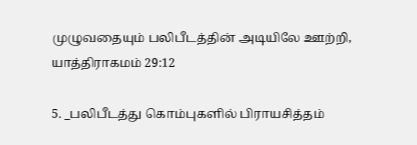முழுவதையும் பலிபீடத்தின் அடியிலே ஊற்றி,
யாத்திராகமம் 29:12

5. _பலிபீடத்து கொம்புகளில் பிராயசித்தம்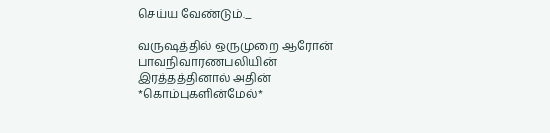செய்ய வேண்டும்._

வருஷத்தில் ஒருமுறை ஆரோன் பாவநிவாரணபலியின் இரத்தத்தினால் அதின் *கொம்புகளின்மேல்*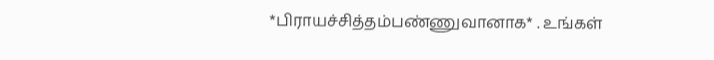*பிராயச்சித்தம்பண்ணுவானாக* . உங்கள்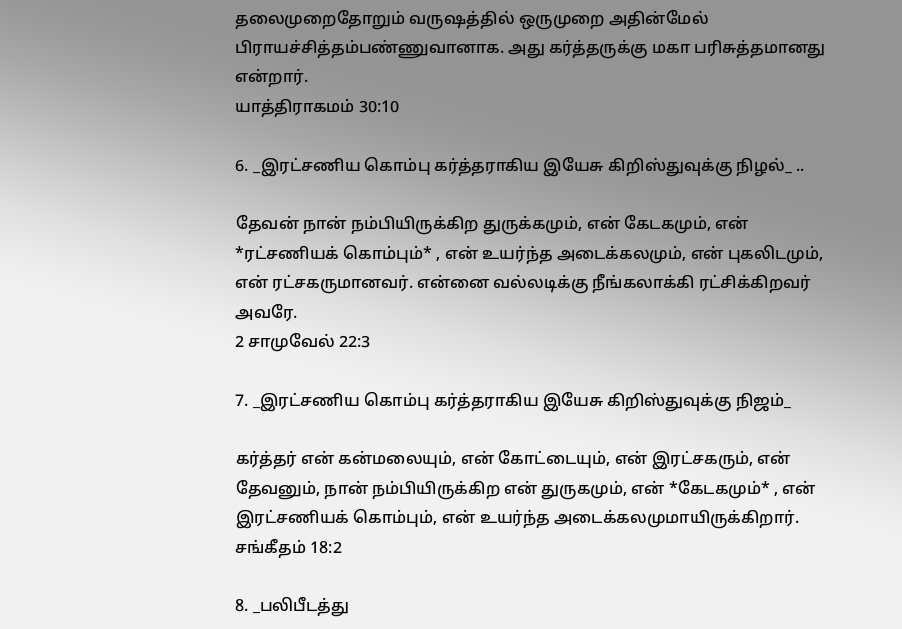தலைமுறைதோறும் வருஷத்தில் ஒருமுறை அதின்மேல் பிராயச்சித்தம்பண்ணுவானாக. அது கர்த்தருக்கு மகா பரிசுத்தமானது என்றார்.
யாத்திராகமம் 30:10

6. _இரட்சணிய கொம்பு கர்த்தராகிய இயேசு கிறிஸ்துவுக்கு நிழல்_ ..

தேவன் நான் நம்பியிருக்கிற துருக்கமும், என் கேடகமும், என் *ரட்சணியக் கொம்பும்* , என் உயர்ந்த அடைக்கலமும், என் புகலிடமும், என் ரட்சகருமானவர். என்னை வல்லடிக்கு நீங்கலாக்கி ரட்சிக்கிறவர் அவரே.
2 சாமுவேல் 22:3

7. _இரட்சணிய கொம்பு கர்த்தராகிய இயேசு கிறிஸ்துவுக்கு நிஜம்_

கர்த்தர் என் கன்மலையும், என் கோட்டையும், என் இரட்சகரும், என் தேவனும், நான் நம்பியிருக்கிற என் துருகமும், என் *கேடகமும்* , என் இரட்சணியக் கொம்பும், என் உயர்ந்த அடைக்கலமுமாயிருக்கிறார்.
சங்கீதம் 18:2

8. _பலிபீடத்து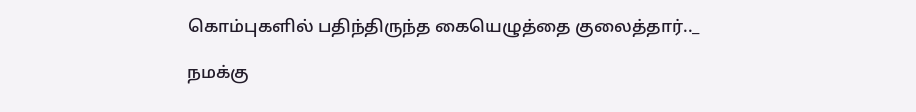கொம்புகளில் பதிந்திருந்த கையெழுத்தை குலைத்தார்.._

நமக்கு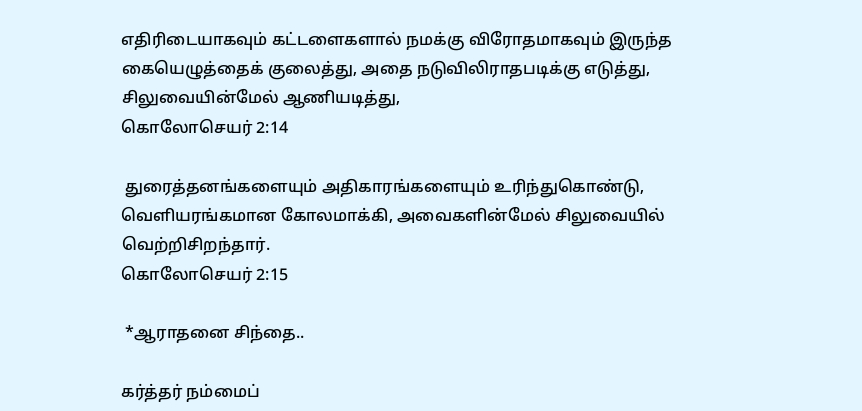எதிரிடையாகவும் கட்டளைகளால் நமக்கு விரோதமாகவும் இருந்த கையெழுத்தைக் குலைத்து, அதை நடுவிலிராதபடிக்கு எடுத்து, சிலுவையின்மேல் ஆணியடித்து,
கொலோசெயர் 2:14

 துரைத்தனங்களையும் அதிகாரங்களையும் உரிந்துகொண்டு, வெளியரங்கமான கோலமாக்கி, அவைகளின்மேல் சிலுவையில் வெற்றிசிறந்தார்.
கொலோசெயர் 2:15

 *ஆராதனை சிந்தை..

கர்த்தர் நம்மைப்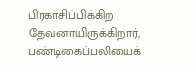பிரகாசிப்பிக்கிற தேவனாயிருக்கிறார், பண்டிகைப்பலியைக்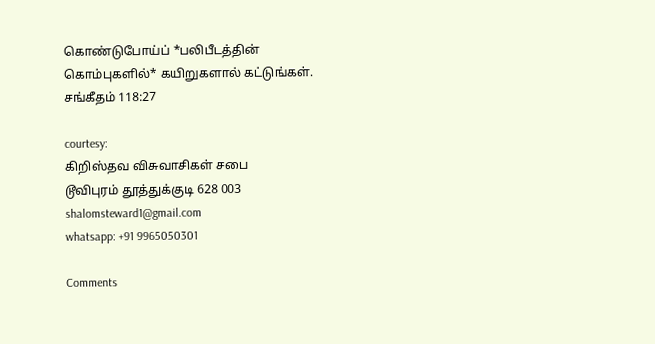கொண்டுபோய்ப் *பலிபீடத்தின் கொம்புகளில்* கயிறுகளால் கட்டுங்கள்.
சங்கீதம் 118:27

courtesy:
கிறிஸ்தவ விசுவாசிகள் சபை
டூவிபுரம் தூத்துக்குடி 628 003
shalomsteward1@gmail.com
whatsapp: +91 9965050301

Comments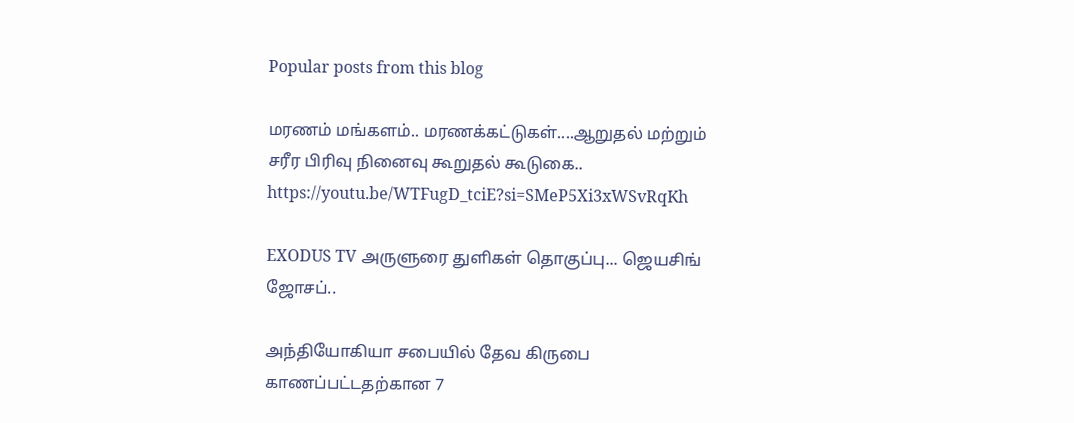Popular posts from this blog

மரணம் மங்களம்.. மரணக்கட்டுகள்....ஆறுதல் மற்றும் சரீர பிரிவு நினைவு கூறுதல் கூடுகை.. https://youtu.be/WTFugD_tciE?si=SMeP5Xi3xWSvRqKh

EXODUS TV அருளுரை துளிகள் தொகுப்பு... ஜெயசிங் ஜோசப்..

அந்தியோகியா சபையில் தேவ கிருபை காணப்பட்டதற்கான 7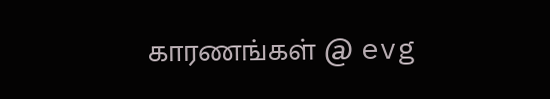காரணங்கள் @ evg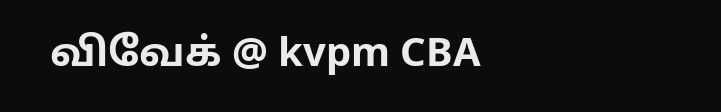விவேக் @ kvpm CBA